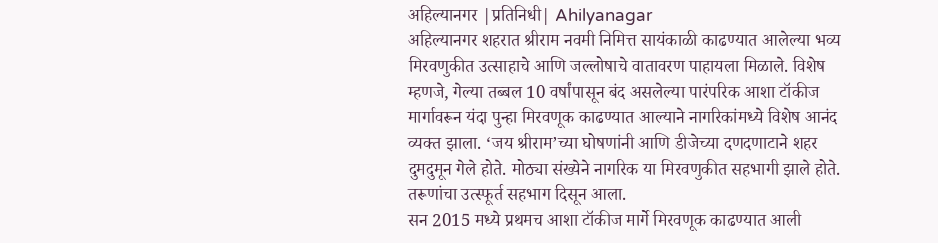अहिल्यानगर |प्रतिनिधी| Ahilyanagar
अहिल्यानगर शहरात श्रीराम नवमी निमित्त सायंकाळी काढण्यात आलेल्या भव्य मिरवणुकीत उत्साहाचे आणि जल्लोषाचे वातावरण पाहायला मिळाले. विशेष म्हणजे, गेल्या तब्बल 10 वर्षांपासून बंद असलेल्या पारंपरिक आशा टॉकीज मार्गावरून यंदा पुन्हा मिरवणूक काढण्यात आल्याने नागरिकांमध्ये विशेष आनंद व्यक्त झाला. ‘जय श्रीराम’च्या घोषणांनी आणि डीजेच्या दणदणाटाने शहर दुमदुमून गेले होते. मोठ्या संख्येने नागरिक या मिरवणुकीत सहभागी झाले होते. तरूणांचा उत्स्फूर्त सहभाग दिसून आला.
सन 2015 मध्ये प्रथमच आशा टॉकीज मार्गे मिरवणूक काढण्यात आली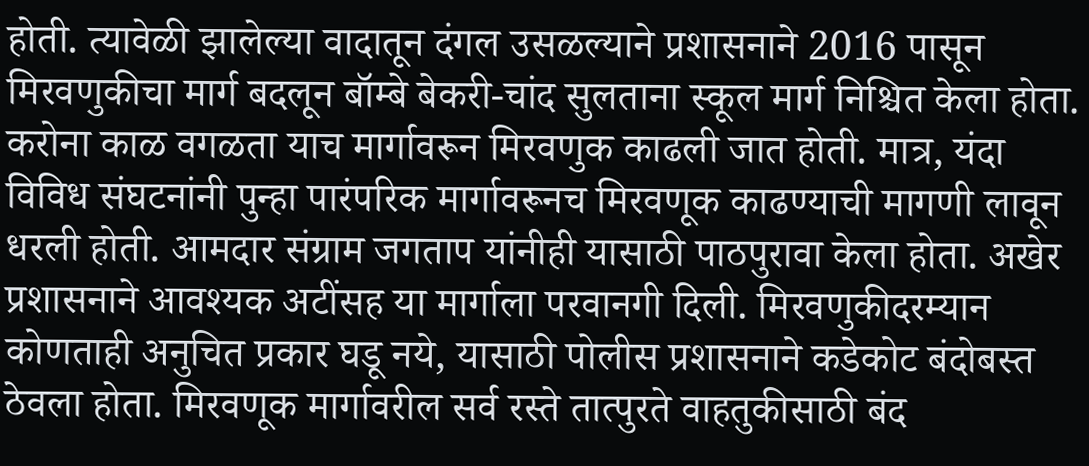होती. त्यावेळी झालेल्या वादातून दंगल उसळल्याने प्रशासनाने 2016 पासून मिरवणुकीचा मार्ग बदलून बॉम्बे बेकरी-चांद सुलताना स्कूल मार्ग निश्चित केला होता. करोना काळ वगळता याच मार्गावरून मिरवणुक काढली जात होती. मात्र, यंदा विविध संघटनांनी पुन्हा पारंपरिक मार्गावरूनच मिरवणूक काढण्याची मागणी लावून धरली होती. आमदार संग्राम जगताप यांनीही यासाठी पाठपुरावा केला होता. अखेर प्रशासनाने आवश्यक अटींसह या मार्गाला परवानगी दिली. मिरवणुकीदरम्यान कोणताही अनुचित प्रकार घडू नये, यासाठी पोलीस प्रशासनाने कडेकोट बंदोबस्त ठेवला होता. मिरवणूक मार्गावरील सर्व रस्ते तात्पुरते वाहतुकीसाठी बंद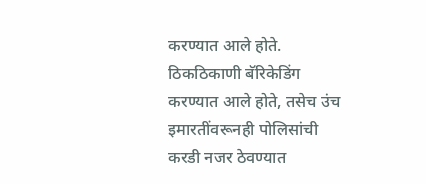करण्यात आले होते. ठिकठिकाणी बॅरिकेडिंग करण्यात आले होते, तसेच उंच इमारतींवरूनही पोलिसांची करडी नजर ठेवण्यात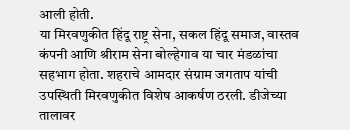आली होती.
या मिरवणुकीत हिंदू राष्ट्र सेना, सकल हिंदू समाज, वास्तव कंपनी आणि श्रीराम सेना बोल्हेगाव या चार मंडळांचा सहभाग होता. शहराचे आमदार संग्राम जगताप यांची उपस्थिती मिरवणुकीत विशेष आकर्षण ठरली. डीजेच्या तालावर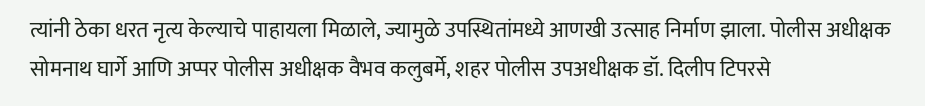त्यांनी ठेका धरत नृत्य केल्याचे पाहायला मिळाले, ज्यामुळे उपस्थितांमध्ये आणखी उत्साह निर्माण झाला. पोलीस अधीक्षक सोमनाथ घार्गे आणि अप्पर पोलीस अधीक्षक वैभव कलुबर्मे, शहर पोलीस उपअधीक्षक डॉ. दिलीप टिपरसे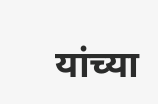यांच्या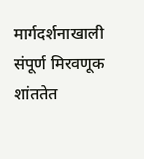मार्गदर्शनाखाली संपूर्ण मिरवणूक शांततेत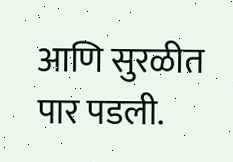आणि सुरळीत पार पडली.